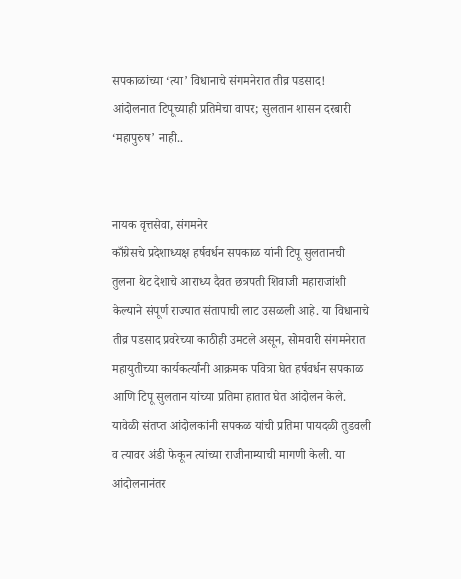सपकाळांच्या ‘त्या’ विधानाचे संगमनेरात तीव्र पडसाद! आंदोलनात टिपूच्याही प्रतिमेचा वापर; सुलतान शासन दरबारी ‘महापुरुष’ नाही..


नायक वृत्तसेवा, संगमनेर
काँग्रेसचे प्रदेशाध्यक्ष हर्षवर्धन सपकाळ यांनी टिपू सुलतानची तुलना थेट देशाचे आराध्य दैवत छत्रपती शिवाजी महाराजांशी केल्याने संपूर्ण राज्यात संतापाची लाट उसळली आहे. या विधानाचे तीव्र पडसाद प्रवरेच्या काठीही उमटले असून, सोमवारी संगमनेरात महायुतीच्या कार्यकर्त्यांनी आक्रमक पवित्रा घेत हर्षवर्धन सपकाळ आणि टिपू सुलतान यांच्या प्रतिमा हातात घेत आंदोलन केले. यावेळी संतप्त आंदोलकांनी सपकळ यांची प्रतिमा पायदळी तुडवली व त्यावर अंडी फेकून त्यांच्या राजीनाम्याची मागणी केली. या आंदोलनानंतर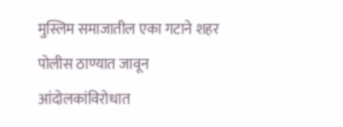मुस्लिम समाजातील एका गटाने शहर पोलीस ठाण्यात जावून आंदोलकांविरोधात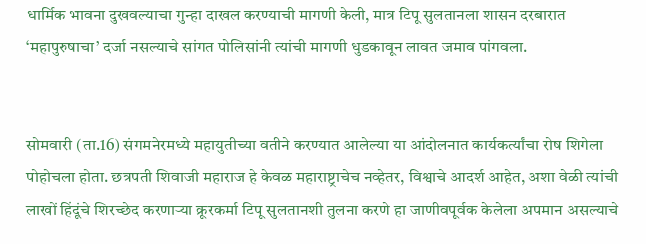धार्मिक भावना दुखवल्याचा गुन्हा दाखल करण्याची मागणी केली, मात्र टिपू सुलतानला शासन दरबारात ‘महापुरुषाचा’ दर्जा नसल्याचे सांगत पोलिसांनी त्यांची मागणी धुडकावून लावत जमाव पांगवला.


सोमवारी (ता.16) संगमनेरमध्ये महायुतीच्या वतीने करण्यात आलेल्या या आंदोलनात कार्यकर्त्यांचा रोष शिगेला पोहोचला होता. छत्रपती शिवाजी महाराज हे केवळ महाराष्ट्राचेच नव्हेतर, विश्वाचे आदर्श आहेत, अशा वेळी त्यांची लाखों हिंदूंचे शिरच्छेद करणार्‍या क्रूरकर्मा टिपू सुलतानशी तुलना करणे हा जाणीवपूर्वक केलेला अपमान असल्याचे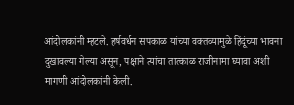आंदोलकांनी म्हटले. हर्षवर्धन सपकाळ यांच्या वक्तव्यामुळे हिंदूंच्या भावना दुखावल्या गेल्या असून, पक्षाने त्यांचा तात्काळ राजीनामा घ्यावा अशी मागणी आंदोलकांनी केली.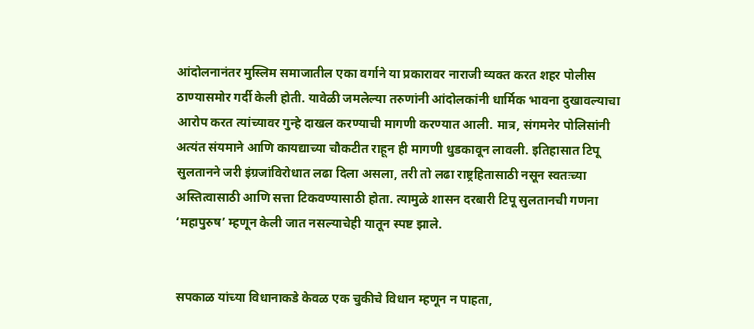आंदोलनानंतर मुस्लिम समाजातील एका वर्गाने या प्रकारावर नाराजी व्यक्त करत शहर पोलीस ठाण्यासमोर गर्दी केली होती. यावेळी जमलेल्या तरुणांनी आंदोलकांनी धार्मिक भावना दुखावल्याचा आरोप करत त्यांच्यावर गुन्हे दाखल करण्याची मागणी करण्यात आली. मात्र, संगमनेर पोलिसांनी अत्यंत संयमाने आणि कायद्याच्या चौकटीत राहून ही मागणी धुडकावून लावली. इतिहासात टिपू सुलतानने जरी इंग्रजांविरोधात लढा दिला असला, तरी तो लढा राष्ट्रहितासाठी नसून स्वतःच्या अस्तित्वासाठी आणि सत्ता टिकवण्यासाठी होता. त्यामुळे शासन दरबारी टिपू सुलतानची गणना ‘महापुरुष’ म्हणून केली जात नसल्याचेही यातून स्पष्ट झाले.


सपकाळ यांच्या विधानाकडे केवळ एक चुकीचे विधान म्हणून न पाहता,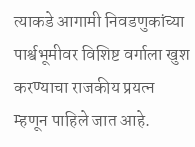त्याकडे आगामी निवडणुकांच्या पार्श्वभूमीवर विशिष्ट वर्गाला खुश करण्याचा राजकीय प्रयत्न म्हणून पाहिले जात आहे.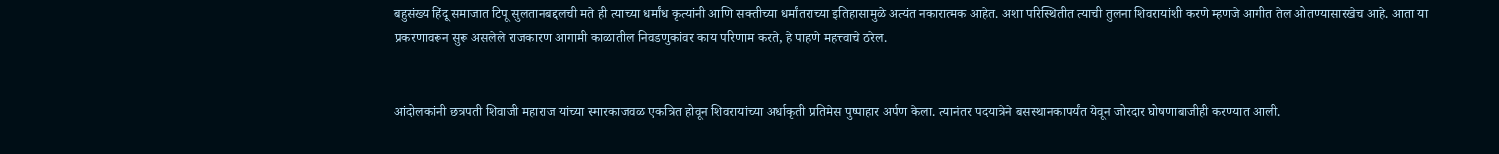बहुसंख्य हिंदू समाजात टिपू सुलतानबद्दलची मते ही त्याच्या धर्मांध कृत्यांनी आणि सक्तीच्या धर्मांतराच्या इतिहासामुळे अत्यंत नकारात्मक आहेत. अशा परिस्थितीत त्याची तुलना शिवरायांशी करणे म्हणजे आगीत तेल ओतण्यासारखेच आहे. आता या प्रकरणावरून सुरू असलेले राजकारण आगामी काळातील निवडणुकांवर काय परिणाम करते, हे पाहणे महत्त्वाचे ठरेल.


आंदोलकांनी छत्रपती शिवाजी महाराज यांच्या स्मारकाजवळ एकत्रित होवून शिवरायांच्या अर्धाकृती प्रतिमेस पुष्पाहार अर्पण केला. त्यानंतर पदयात्रेने बसस्थानकापर्यंत येवून जोरदार घोषणाबाजीही करण्यात आली.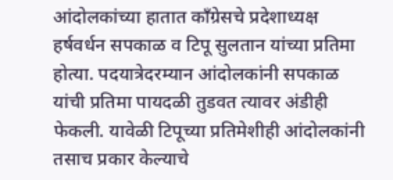आंदोलकांच्या हातात काँग्रेसचे प्रदेशाध्यक्ष हर्षवर्धन सपकाळ व टिपू सुलतान यांच्या प्रतिमा होत्या. पदयात्रेदरम्यान आंदोलकांनी सपकाळ यांची प्रतिमा पायदळी तुडवत त्यावर अंडीही फेकली. यावेळी टिपूच्या प्रतिमेशीही आंदोलकांनी तसाच प्रकार केल्याचे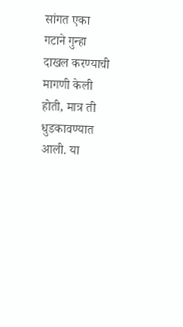सांगत एका गटाने गुन्हा दाखल करण्याची मागणी केली होती, मात्र ती धुडकावण्यात आली. या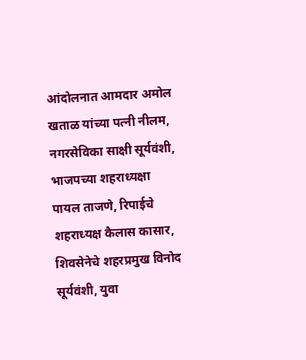आंदोलनात आमदार अमोल खताळ यांच्या पत्नी नीलम, नगरसेविका साक्षी सूर्यवंशी, भाजपच्या शहराध्यक्षा पायल ताजणे, रिपाईचे शहराध्यक्ष कैलास कासार, शिवसेनेचे शहरप्रमुख विनोद सूर्यवंशी, युवा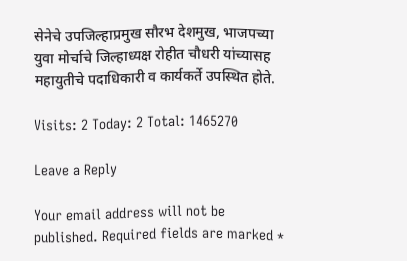सेनेचे उपजिल्हाप्रमुख सौरभ देशमुख, भाजपच्या युवा मोर्चाचे जिल्हाध्यक्ष रोहीत चौधरी यांच्यासह महायुतीचे पदाधिकारी व कार्यकर्ते उपस्थित होते.

Visits: 2 Today: 2 Total: 1465270

Leave a Reply

Your email address will not be published. Required fields are marked *